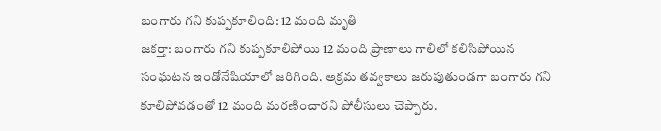బంగారు గని కుప్పకూలింది: 12 మంది మృతి
జకర్తా: బంగారు గని కుప్పకూలిపోయి 12 మంది ప్రాణాలు గాలిలో కలిసిపోయిన సంఘటన ఇండోనేషియాలో జరిగింది. అక్రమ తవ్వకాలు జరుపుతుండగా బంగారు గని కూలిపోవడంతో 12 మంది మరణించారని పోలీసులు చెప్పారు.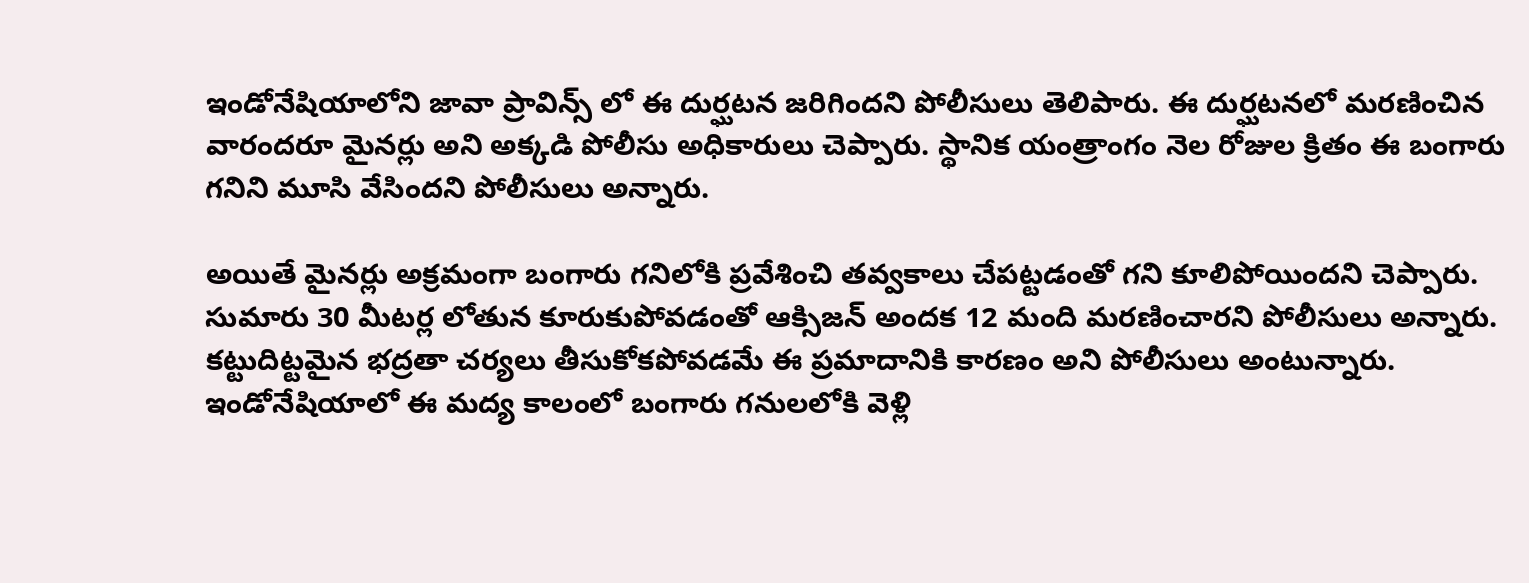ఇండోనేషియాలోని జావా ప్రావిన్స్ లో ఈ దుర్ఘటన జరిగిందని పోలీసులు తెలిపారు. ఈ దుర్ఘటనలో మరణించిన వారందరూ మైనర్లు అని అక్కడి పోలీసు అధికారులు చెప్పారు. స్థానిక యంత్రాంగం నెల రోజుల క్రితం ఈ బంగారు గనిని మూసి వేసిందని పోలీసులు అన్నారు.

అయితే మైనర్లు అక్రమంగా బంగారు గనిలోకి ప్రవేశించి తవ్వకాలు చేపట్టడంతో గని కూలిపోయిందని చెప్పారు. సుమారు 30 మీటర్ల లోతున కూరుకుపోవడంతో ఆక్సిజన్ అందక 12 మంది మరణించారని పోలీసులు అన్నారు.
కట్టుదిట్టమైన భద్రతా చర్యలు తీసుకోకపోవడమే ఈ ప్రమాదానికి కారణం అని పోలీసులు అంటున్నారు. ఇండోనేషియాలో ఈ మద్య కాలంలో బంగారు గనులలోకి వెళ్లి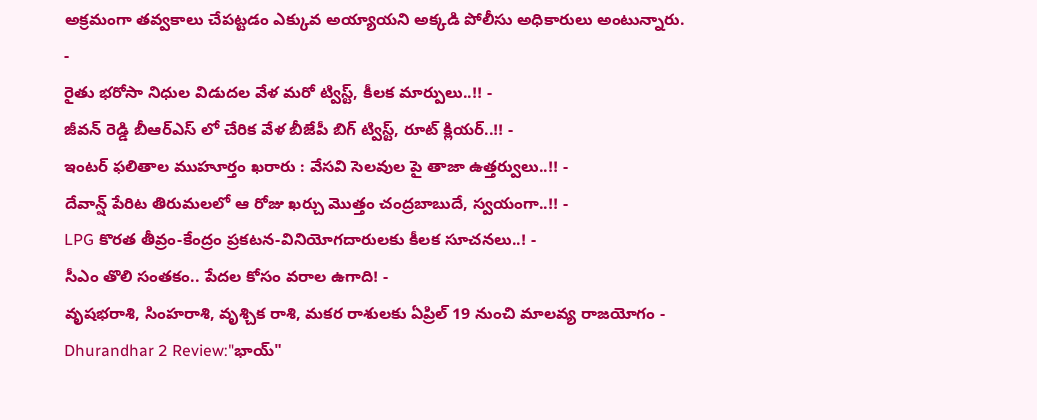అక్రమంగా తవ్వకాలు చేపట్టడం ఎక్కువ అయ్యాయని అక్కడి పోలీసు అధికారులు అంటున్నారు.
-
రైతు భరోసా నిధుల విడుదల వేళ మరో ట్విస్ట్, కీలక మార్పులు..!! -
జీవన్ రెడ్డి బీఆర్ఎస్ లో చేరిక వేళ బీజేపీ బిగ్ ట్విస్ట్, రూట్ క్లియర్..!! -
ఇంటర్ ఫలితాల ముహూర్తం ఖరారు : వేసవి సెలవుల పై తాజా ఉత్తర్వులు..!! -
దేవాన్ష్ పేరిట తిరుమలలో ఆ రోజు ఖర్చు మొత్తం చంద్రబాబుదే, స్వయంగా..!! -
LPG కొరత తీవ్రం-కేంద్రం ప్రకటన-వినియోగదారులకు కీలక సూచనలు..! -
సీఎం తొలి సంతకం.. పేదల కోసం వరాల ఉగాది! -
వృషభరాశి, సింహరాశి, వృశ్చిక రాశి, మకర రాశులకు ఏప్రిల్ 19 నుంచి మాలవ్య రాజయోగం -
Dhurandhar 2 Review:"భాయ్"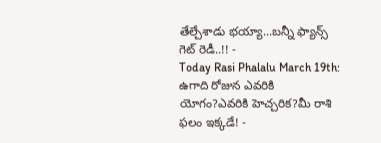తేల్చేశాడు భయ్యా...బన్నీ ఫ్యాన్స్ గెట్ రెడీ..!! -
Today Rasi Phalalu March 19th: ఉగాది రోజున ఎవరికి యోగం?ఎవరికి హెచ్చరిక?మీ రాశి ఫలం ఇక్కడే! -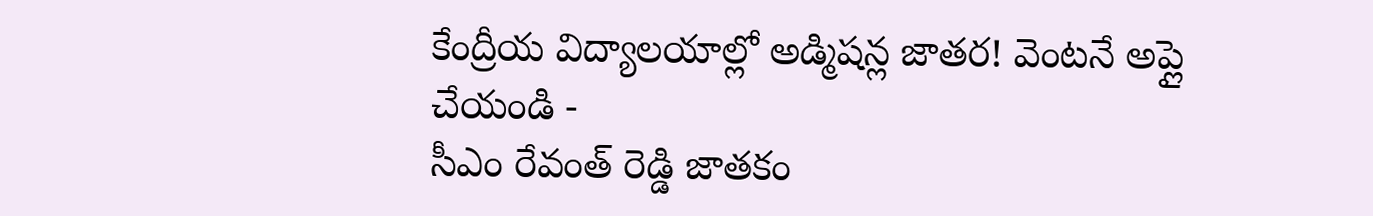కేంద్రీయ విద్యాలయాల్లో అడ్మిషన్ల జాతర! వెంటనే అప్లై చేయండి -
సీఎం రేవంత్ రెడ్డి జాతకం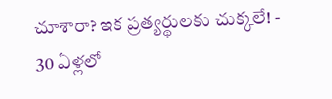చూశారా? ఇక ప్రత్యర్థులకు చుక్కలే! -
30 ఏళ్లలో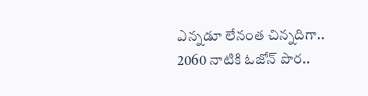ఎన్నడూ లేనంత చిన్నదిగా.. 2060 నాటికి ఓజోన్ పొర..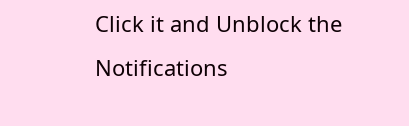Click it and Unblock the Notifications